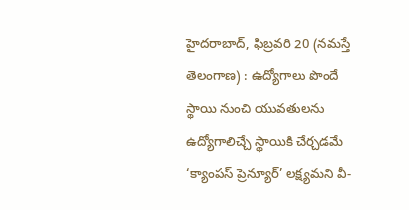హైదరాబాద్, ఫిబ్రవరి 20 (నమస్తే తెలంగాణ) : ఉద్యోగాలు పొందే స్థాయి నుంచి యువతులను ఉద్యోగాలిచ్చే స్థాయికి చేర్చడమే ‘క్యాంపస్ ప్రెన్యూర్’ లక్ష్యమని వీ-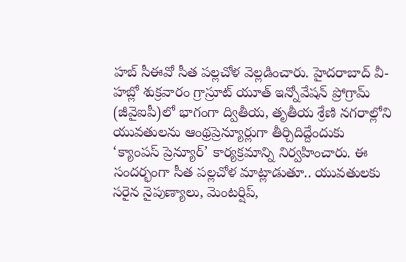హబ్ సీఈవో సీత పల్లచోళ వెల్లడించారు. హైదరాబాద్ వీ-హబ్లో శుక్రవారం గ్రాస్రూట్ యూత్ ఇన్నోవేషన్ ప్రోగ్రామ్ (జీవైఐపీ)లో భాగంగా ద్వితీయ, తృతీయ శ్రేణి నగరాల్లోని యువతులను ఆంథ్రప్రెన్యూర్లుగా తీర్చిదిద్దేందుకు ‘క్యాంపస్ ప్రెన్యూర్’ కార్యక్రమాన్ని నిర్వహించారు. ఈ సందర్భంగా సీత పల్లచోళ మాట్లాడుతూ.. యువతులకు సరైన నైపుణ్యాలు, మెంటర్షిప్,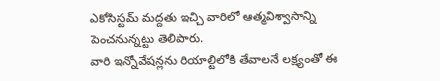ఎకోసిస్టమ్ మద్దతు ఇచ్చి వారిలో ఆత్మవిశ్వాసాన్ని పెంచనున్నట్టు తెలిపారు.
వారి ఇన్నోవేషన్లను రియాల్టిలోకి తేవాలనే లక్ష్యంతో ఈ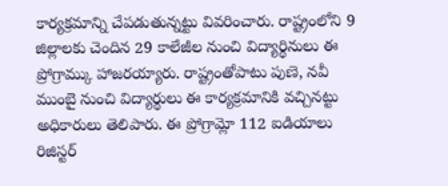కార్యక్రమాన్ని చేపడుతున్నట్టు వివరించారు. రాష్ట్రంలోని 9 జిల్లాలకు చెందిన 29 కాలేజీల నుంచి విద్యార్థినులు ఈ ప్రోగ్రామ్కు హాజరయ్యారు. రాష్ట్రంతోపాటు పుణె, నవీ ముంబై నుంచి విద్యార్థులు ఈ కార్యక్రమానికి వచ్చినట్టు అధికారులు తెలిపారు. ఈ ప్రోగ్రామ్లో 112 ఐడియాలు రిజిస్టర్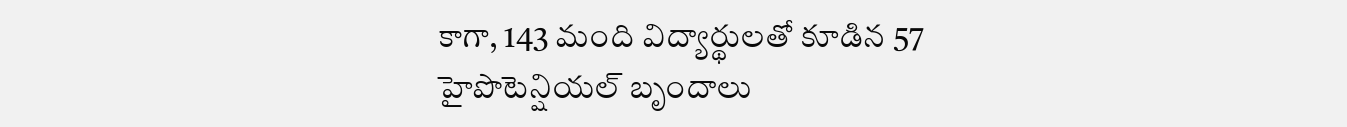కాగా, 143 మంది విద్యార్థులతో కూడిన 57 హైపొటెన్షియల్ బృందాలు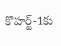కొహర్ట్-1కు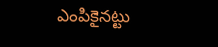ఎంపికైనట్టు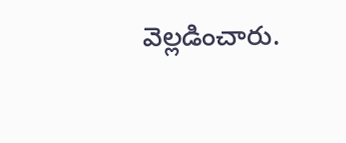వెల్లడించారు.